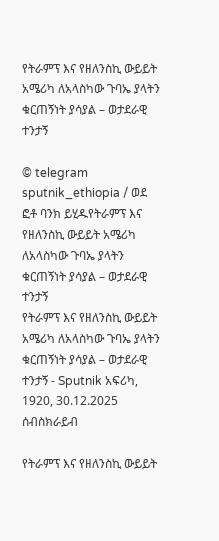የትራምፕ እና የዘለንስኪ ውይይት አሜሪካ ለአላስካው ጉባኤ ያላትን ቁርጠኝነት ያሳያል – ወታደራዊ ተንታኝ

© telegram sputnik_ethiopia / ወደ ፎቶ ባንክ ይሂዱየትራምፕ እና የዘለንስኪ ውይይት አሜሪካ ለአላስካው ጉባኤ ያላትን ቁርጠኝነት ያሳያል – ወታደራዊ ተንታኝ
የትራምፕ እና የዘለንስኪ ውይይት አሜሪካ ለአላስካው ጉባኤ ያላትን ቁርጠኝነት ያሳያል – ወታደራዊ ተንታኝ - Sputnik አፍሪካ, 1920, 30.12.2025
ሰብስክራይብ

የትራምፕ እና የዘለንስኪ ውይይት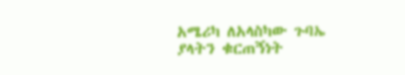አሜሪካ ለአላስካው ጉባኤ ያላትን ቁርጠኝነት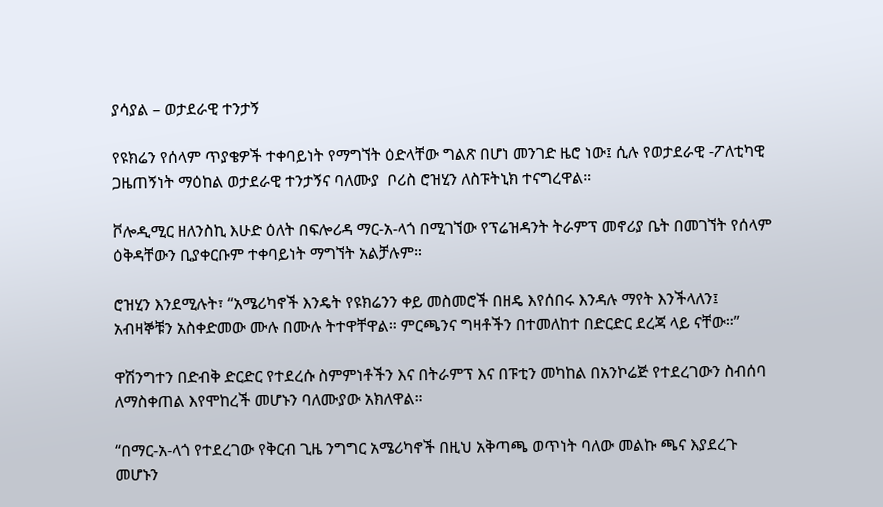ያሳያል – ወታደራዊ ተንታኝ

የዩክሬን የሰላም ጥያቄዎች ተቀባይነት የማግኘት ዕድላቸው ግልጽ በሆነ መንገድ ዜሮ ነው፤ ሲሉ የወታደራዊ -ፖለቲካዊ ጋዜጠኝነት ማዕከል ወታደራዊ ተንታኝና ባለሙያ  ቦሪስ ሮዝሂን ለስፑትኒክ ተናግረዋል።

ቮሎዲሚር ዘለንስኪ እሁድ ዕለት በፍሎሪዳ ማር-አ-ላጎ በሚገኘው የፕሬዝዳንት ትራምፕ መኖሪያ ቤት በመገኘት የሰላም ዕቅዳቸውን ቢያቀርቡም ተቀባይነት ማግኘት አልቻሉም።

ሮዝሂን እንደሚሉት፣ “አሜሪካኖች እንዴት የዩክሬንን ቀይ መስመሮች በዘዴ እየሰበሩ እንዳሉ ማየት እንችላለን፤ አብዛኞቹን አስቀድመው ሙሉ በሙሉ ትተዋቸዋል። ምርጫንና ግዛቶችን በተመለከተ በድርድር ደረጃ ላይ ናቸው።”

ዋሽንግተን በድብቅ ድርድር የተደረሱ ስምምነቶችን እና በትራምፕ እና በፑቲን መካከል በአንኮሬጅ የተደረገውን ስብሰባ ለማስቀጠል እየሞከረች መሆኑን ባለሙያው አክለዋል።

“በማር-አ-ላጎ የተደረገው የቅርብ ጊዜ ንግግር አሜሪካኖች በዚህ አቅጣጫ ወጥነት ባለው መልኩ ጫና እያደረጉ መሆኑን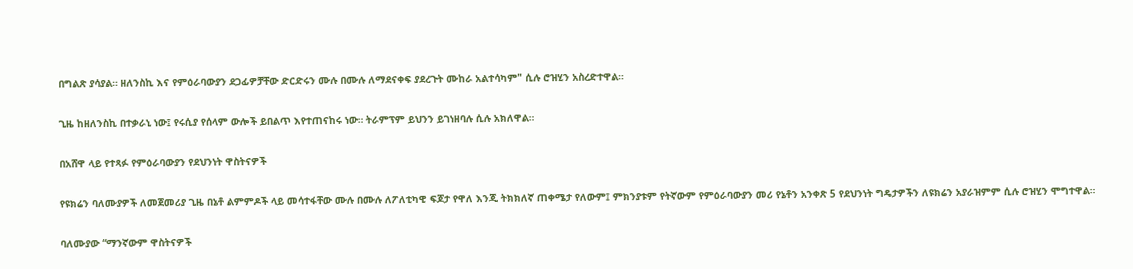በግልጽ ያሳያል። ዘለንስኪ እና የምዕራባውያን ደጋፊዎቻቸው ድርድሩን ሙሉ በሙሉ ለማደናቀፍ ያደረጉት ሙከራ አልተሳካም" ሲሉ ሮዝሂን አስረድተዋል።

ጊዜ ከዘለንስኪ በተቃራኒ ነው፤ የሩሲያ የሰላም ውሎች ይበልጥ እየተጠናከሩ ነው። ትራምፕም ይህንን ይገነዘባሉ ሲሉ አክለዋል።

በአሸዋ ላይ የተጻፉ የምዕራባውያን የደህንነት ዋስትናዎች

የዩክሬን ባለሙያዎች ለመጀመሪያ ጊዜ በኔቶ ልምምዶች ላይ መሳተፋቸው ሙሉ በሙሉ ለፖለቲካዊ ፍጆታ የዋለ እንጂ ትክክለኛ ጠቀሜታ የለውም፤ ምክንያቱም የትኛውም የምዕራባውያን መሪ የኔቶን አንቀጽ 5 የደህንነት ግዴታዎችን ለዩክሬን አያራዝምም ሲሉ ሮዝሂን ሞግተዋል።

ባለሙያው “ማንኛውም ዋስትናዎች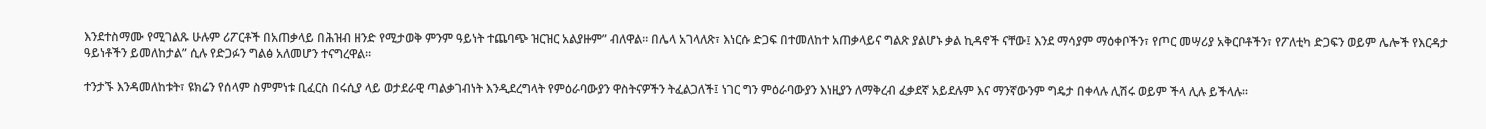እንደተስማሙ የሚገልጹ ሁሉም ሪፖርቶች በአጠቃላይ በሕዝብ ዘንድ የሚታወቅ ምንም ዓይነት ተጨባጭ ዝርዝር አልያዙም” ብለዋል። በሌላ አገላለጽ፣ እነርሱ ድጋፍ በተመለከተ አጠቃላይና ግልጽ ያልሆኑ ቃል ኪዳኖች ናቸው፤ እንደ ማሳያም ማዕቀቦችን፣ የጦር መሣሪያ አቅርቦቶችን፣ የፖለቲካ ድጋፍን ወይም ሌሎች የእርዳታ ዓይነቶችን ይመለከታል” ሲሉ የድጋፉን ግልፅ አለመሆን ተናግረዋል።

ተንታኙ እንዳመለከቱት፣ ዩክሬን የሰላም ስምምነቱ ቢፈርስ በሩሲያ ላይ ወታደራዊ ጣልቃገብነት እንዲደረግላት የምዕራባውያን ዋስትናዎችን ትፈልጋለች፤ ነገር ግን ምዕራባውያን እነዚያን ለማቅረብ ፈቃደኛ አይደሉም እና ማንኛውንም ግዴታ በቀላሉ ሊሽሩ ወይም ችላ ሊሉ ይችላሉ።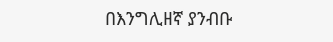በእንግሊዘኛ ያንብቡ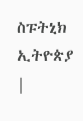ስፑትኒክ ኢትዮጵያ |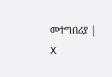መተግበሪያ | X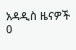አዳዲስ ዜናዎች
0